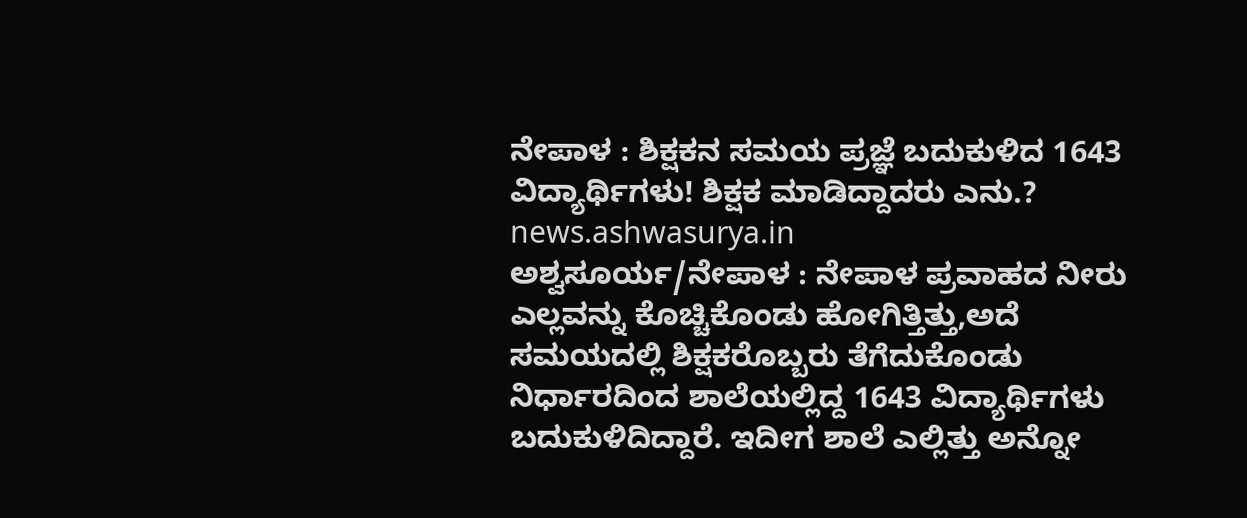ನೇಪಾಳ : ಶಿಕ್ಷಕನ ಸಮಯ ಪ್ರಜ್ಞೆ ಬದುಕುಳಿದ 1643 ವಿದ್ಯಾರ್ಥಿಗಳು! ಶಿಕ್ಷಕ ಮಾಡಿದ್ದಾದರು ಎನು.?
news.ashwasurya.in
ಅಶ್ವಸೂರ್ಯ/ನೇಪಾಳ : ನೇಪಾಳ ಪ್ರವಾಹದ ನೀರು ಎಲ್ಲವನ್ನು ಕೊಚ್ಚಿಕೊಂಡು ಹೋಗಿತ್ತಿತ್ತು,ಅದೆ ಸಮಯದಲ್ಲಿ ಶಿಕ್ಷಕರೊಬ್ಬರು ತೆಗೆದುಕೊಂಡು ನಿರ್ಧಾರದಿಂದ ಶಾಲೆಯಲ್ಲಿದ್ದ 1643 ವಿದ್ಯಾರ್ಥಿಗಳು ಬದುಕುಳಿದಿದ್ದಾರೆ. ಇದೀಗ ಶಾಲೆ ಎಲ್ಲಿತ್ತು ಅನ್ನೋ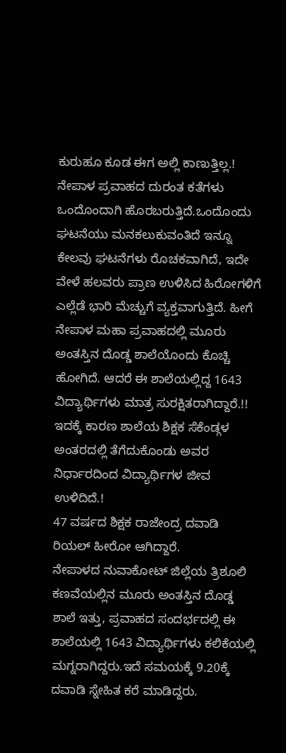ಕುರುಹೂ ಕೂಡ ಈಗ ಅಲ್ಲಿ ಕಾಣುತ್ತಿಲ್ಲ.!
ನೇಪಾಳ ಪ್ರವಾಹದ ದುರಂತ ಕತೆಗಳು ಒಂದೊಂದಾಗಿ ಹೊರಬರುತ್ತಿದೆ.ಒಂದೊಂದು ಘಟನೆಯು ಮನಕಲುಕುವಂತಿದೆ ಇನ್ನೂ ಕೇಲವು ಘಟನೆಗಳು ರೊಚಕವಾಗಿದೆ, ಇದೇ ವೇಳೆ ಹಲವರು ಪ್ರಾಣ ಉಳಿಸಿದ ಹಿರೋಗಳಿಗೆ ಎಲ್ಲೆಡೆ ಭಾರಿ ಮೆಚ್ಚುಗೆ ವ್ಯಕ್ತವಾಗುತ್ತಿದೆ. ಹೀಗೆ ನೇಪಾಳ ಮಹಾ ಪ್ರವಾಹದಲ್ಲಿ ಮೂರು ಅಂತಸ್ತಿನ ದೊಡ್ಡ ಶಾಲೆಯೊಂದು ಕೊಚ್ಚಿ ಹೋಗಿದೆ. ಆದರೆ ಈ ಶಾಲೆಯಲ್ಲಿದ್ದ 1643 ವಿದ್ಯಾರ್ಥಿಗಳು ಮಾತ್ರ ಸುರಕ್ಷಿತರಾಗಿದ್ದಾರೆ.!! ಇದಕ್ಕೆ ಕಾರಣ ಶಾಲೆಯ ಶಿಕ್ಷಕ ಸೆಕೆಂಡ್ಗಳ ಅಂತರದಲ್ಲಿ ತೆಗೆದುಕೊಂಡು ಅವರ ನಿರ್ಧಾರದಿಂದ ವಿದ್ಯಾರ್ಥಿಗಳ ಜೀವ ಉಳಿದಿದೆ.!
47 ವರ್ಷದ ಶಿಕ್ಷಕ ರಾಜೇಂದ್ರ ದವಾಡಿ ರಿಯಲ್ ಹೀರೋ ಆಗಿದ್ದಾರೆ.
ನೇಪಾಳದ ನುವಾಕೋಟ್ ಜಿಲ್ಲೆಯ ತ್ರಿಶೂಲಿ ಕಣವೆಯಲ್ಲಿನ ಮೂರು ಅಂತಸ್ತಿನ ದೊಡ್ಡ ಶಾಲೆ ಇತ್ತು, ಪ್ರವಾಹದ ಸಂದರ್ಭದಲ್ಲಿ ಈ ಶಾಲೆಯಲ್ಲಿ 1643 ವಿದ್ಯಾರ್ಥಿಗಳು ಕಲಿಕೆಯಲ್ಲಿ ಮಗ್ನರಾಗಿದ್ದರು.ಇದೆ ಸಮಯಕ್ಕೆ 9.20ಕ್ಕೆ ದವಾಡಿ ಸ್ನೇಹಿತ ಕರೆ ಮಾಡಿದ್ದರು.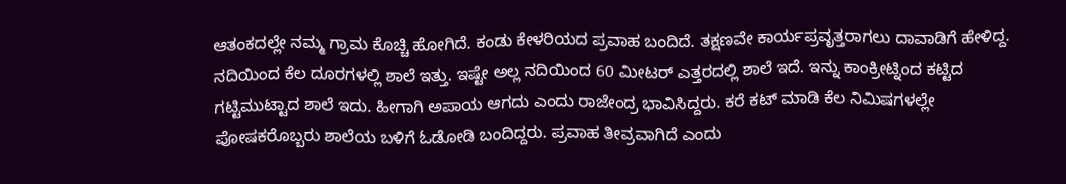ಆತಂಕದಲ್ಲೇ ನಮ್ಮ ಗ್ರಾಮ ಕೊಚ್ಚಿ ಹೋಗಿದೆ. ಕಂಡು ಕೇಳರಿಯದ ಪ್ರವಾಹ ಬಂದಿದೆ. ತಕ್ಷಣವೇ ಕಾರ್ಯಪ್ರವೃತ್ತರಾಗಲು ದಾವಾಡಿಗೆ ಹೇಳಿದ್ದ. ನದಿಯಿಂದ ಕೆಲ ದೂರಗಳಲ್ಲಿ ಶಾಲೆ ಇತ್ತು. ಇಷ್ಟೇ ಅಲ್ಲ ನದಿಯಿಂದ 60 ಮೀಟರ್ ಎತ್ತರದಲ್ಲಿ ಶಾಲೆ ಇದೆ. ಇನ್ನು ಕಾಂಕ್ರೀಟ್ನಿಂದ ಕಟ್ಟಿದ ಗಟ್ಟಿಮುಟ್ಟಾದ ಶಾಲೆ ಇದು. ಹೀಗಾಗಿ ಅಪಾಯ ಆಗದು ಎಂದು ರಾಜೇಂದ್ರ ಭಾವಿಸಿದ್ದರು. ಕರೆ ಕಟ್ ಮಾಡಿ ಕೆಲ ನಿಮಿಷಗಳಲ್ಲೇ ಪೋಷಕರೊಬ್ಬರು ಶಾಲೆಯ ಬಳಿಗೆ ಓಡೋಡಿ ಬಂದಿದ್ದರು. ಪ್ರವಾಹ ತೀವ್ರವಾಗಿದೆ ಎಂದು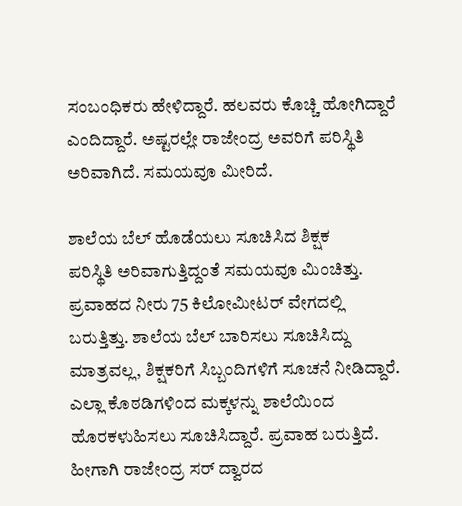ಸಂಬಂಧಿಕರು ಹೇಳಿದ್ದಾರೆ. ಹಲವರು ಕೊಚ್ಚಿ ಹೋಗಿದ್ದಾರೆ ಎಂದಿದ್ದಾರೆ. ಅಷ್ಟರಲ್ಲೇ ರಾಜೇಂದ್ರ ಅವರಿಗೆ ಪರಿಸ್ಥಿತಿ ಅರಿವಾಗಿದೆ. ಸಮಯವೂ ಮೀರಿದೆ.

ಶಾಲೆಯ ಬೆಲ್ ಹೊಡೆಯಲು ಸೂಚಿಸಿದ ಶಿಕ್ಷಕ
ಪರಿಸ್ಥಿತಿ ಅರಿವಾಗುತ್ತಿದ್ದಂತೆ ಸಮಯವೂ ಮಿಂಚಿತ್ತು. ಪ್ರವಾಹದ ನೀರು 75 ಕಿಲೋಮೀಟರ್ ವೇಗದಲ್ಲಿ ಬರುತ್ತಿತ್ತು. ಶಾಲೆಯ ಬೆಲ್ ಬಾರಿಸಲು ಸೂಚಿಸಿದ್ದು ಮಾತ್ರವಲ್ಲ, ಶಿಕ್ಷಕರಿಗೆ ಸಿಬ್ಬಂದಿಗಳಿಗೆ ಸೂಚನೆ ನೀಡಿದ್ದಾರೆ. ಎಲ್ಲಾ ಕೊಠಡಿಗಳಿಂದ ಮಕ್ಕಳನ್ನು ಶಾಲೆಯಿಂದ ಹೊರಕಳುಹಿಸಲು ಸೂಚಿಸಿದ್ದಾರೆ. ಪ್ರವಾಹ ಬರುತ್ತಿದೆ. ಹೀಗಾಗಿ ರಾಜೇಂದ್ರ ಸರ್ ದ್ವಾರದ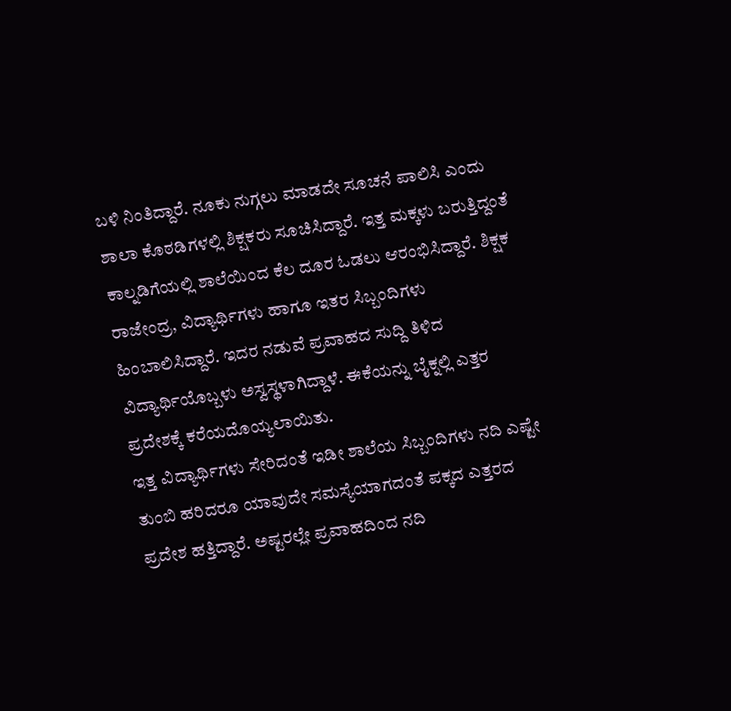ಬಳಿ ನಿಂತಿದ್ದಾರೆ. ನೂಕು ನುಗ್ಗಲು ಮಾಡದೇ ಸೂಚನೆ ಪಾಲಿಸಿ ಎಂದು ಶಾಲಾ ಕೊಠಡಿಗಳಲ್ಲಿ ಶಿಕ್ಷಕರು ಸೂಚಿಸಿದ್ದಾರೆ. ಇತ್ತ ಮಕ್ಕಳು ಬರುತ್ತಿದ್ದಂತೆ ಕಾಲ್ನಡಿಗೆಯಲ್ಲಿ ಶಾಲೆಯಿಂದ ಕೆಲ ದೂರ ಓಡಲು ಆರಂಭಿಸಿದ್ದಾರೆ. ಶಿಕ್ಷಕ ರಾಜೇಂದ್ರ, ವಿದ್ಯಾರ್ಥಿಗಳು ಹಾಗೂ ಇತರ ಸಿಬ್ಬಂದಿಗಳು ಹಿಂಬಾಲಿಸಿದ್ದಾರೆ. ಇದರ ನಡುವೆ ಪ್ರವಾಹದ ಸುದ್ದಿ ತಿಳಿದ ವಿದ್ಯಾರ್ಥಿಯೊಬ್ಬಳು ಅಸ್ವಸ್ಥಳಾಗಿದ್ದಾಳೆ. ಈಕೆಯನ್ನು ಬೈಕ್ನಲ್ಲಿ ಎತ್ತರ ಪ್ರದೇಶಕ್ಕೆ ಕರೆಯದೊಯ್ಯಲಾಯಿತು.
ಇತ್ತ ವಿದ್ಯಾರ್ಥಿಗಳು ಸೇರಿದಂತೆ ಇಡೀ ಶಾಲೆಯ ಸಿಬ್ಬಂದಿಗಳು ನದಿ ಎಷ್ಟೇ ತುಂಬಿ ಹರಿದರೂ ಯಾವುದೇ ಸಮಸ್ಯೆಯಾಗದಂತೆ ಪಕ್ಕದ ಎತ್ತರದ ಪ್ರದೇಶ ಹತ್ತಿದ್ದಾರೆ. ಅಷ್ಟರಲ್ಲೇ ಪ್ರವಾಹದಿಂದ ನದಿ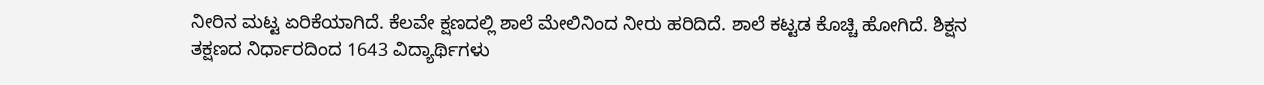ನೀರಿನ ಮಟ್ಟ ಏರಿಕೆಯಾಗಿದೆ. ಕೆಲವೇ ಕ್ಷಣದಲ್ಲಿ ಶಾಲೆ ಮೇಲಿನಿಂದ ನೀರು ಹರಿದಿದೆ. ಶಾಲೆ ಕಟ್ಟಡ ಕೊಚ್ಚಿ ಹೋಗಿದೆ. ಶಿಕ್ಷನ ತಕ್ಷಣದ ನಿರ್ಧಾರದಿಂದ 1643 ವಿದ್ಯಾರ್ಥಿಗಳು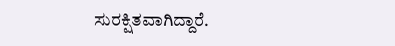ಸುರಕ್ಷಿತವಾಗಿದ್ದಾರೆ.